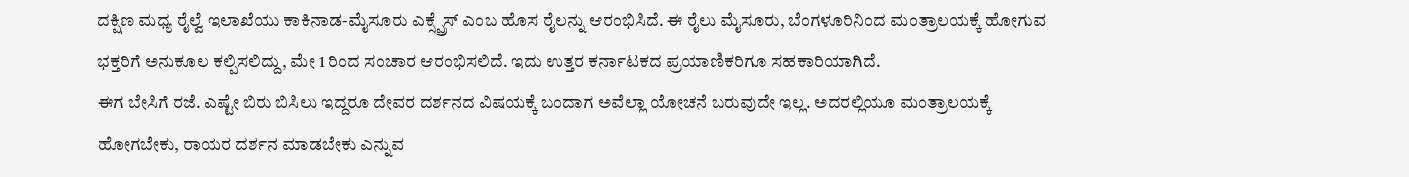ದಕ್ಷಿಣ ಮಧ್ಯ ರೈಲ್ವೆ ಇಲಾಖೆಯು ಕಾಕಿನಾಡ-ಮೈಸೂರು ಎಕ್ಸ್ಪ್ರೆಸ್ ಎಂಬ ಹೊಸ ರೈಲನ್ನು ಆರಂಭಿಸಿದೆ. ಈ ರೈಲು ಮೈಸೂರು, ಬೆಂಗಳೂರಿನಿಂದ ಮಂತ್ರಾಲಯಕ್ಕೆ ಹೋಗುವ ಭಕ್ತರಿಗೆ ಅನುಕೂಲ ಕಲ್ಪಿಸಲಿದ್ದು, ಮೇ 1 ರಿಂದ ಸಂಚಾರ ಆರಂಭಿಸಲಿದೆ. ಇದು ಉತ್ತರ ಕರ್ನಾಟಕದ ಪ್ರಯಾಣಿಕರಿಗೂ ಸಹಕಾರಿಯಾಗಿದೆ.
ಈಗ ಬೇಸಿಗೆ ರಜೆ. ಎಷ್ಟೇ ಬಿರು ಬಿಸಿಲು ಇದ್ದರೂ ದೇವರ ದರ್ಶನದ ವಿಷಯಕ್ಕೆ ಬಂದಾಗ ಅವೆಲ್ಲಾ ಯೋಚನೆ ಬರುವುದೇ ಇಲ್ಲ. ಅದರಲ್ಲಿಯೂ ಮಂತ್ರಾಲಯಕ್ಕೆ ಹೋಗಬೇಕು, ರಾಯರ ದರ್ಶನ ಮಾಡಬೇಕು ಎನ್ನುವ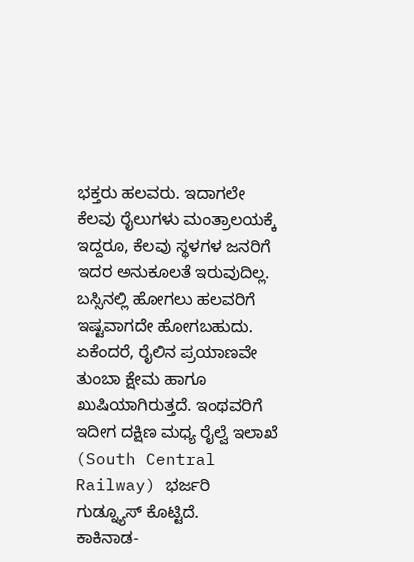ಭಕ್ತರು ಹಲವರು. ಇದಾಗಲೇ ಕೆಲವು ರೈಲುಗಳು ಮಂತ್ರಾಲಯಕ್ಕೆ ಇದ್ದರೂ, ಕೆಲವು ಸ್ಥಳಗಳ ಜನರಿಗೆ ಇದರ ಅನುಕೂಲತೆ ಇರುವುದಿಲ್ಲ. ಬಸ್ಸಿನಲ್ಲಿ ಹೋಗಲು ಹಲವರಿಗೆ ಇಷ್ಟವಾಗದೇ ಹೋಗಬಹುದು. ಏಕೆಂದರೆ, ರೈಲಿನ ಪ್ರಯಾಣವೇ ತುಂಬಾ ಕ್ಷೇಮ ಹಾಗೂ ಖುಷಿಯಾಗಿರುತ್ತದೆ. ಇಂಥವರಿಗೆ ಇದೀಗ ದಕ್ಷಿಣ ಮಧ್ಯ ರೈಲ್ವೆ ಇಲಾಖೆ (South Central Railway) ಭರ್ಜರಿ ಗುಡ್ನ್ಯೂಸ್ ಕೊಟ್ಟಿದೆ.
ಕಾಕಿನಾಡ-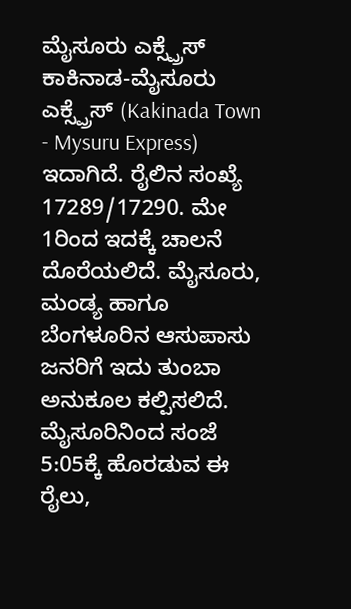ಮೈಸೂರು ಎಕ್ಸ್ಪ್ರೆಸ್
ಕಾಕಿನಾಡ-ಮೈಸೂರು ಎಕ್ಸ್ಪ್ರೆಸ್ (Kakinada Town - Mysuru Express) ಇದಾಗಿದೆ. ರೈಲಿನ ಸಂಖ್ಯೆ 17289/17290. ಮೇ 1ರಿಂದ ಇದಕ್ಕೆ ಚಾಲನೆ ದೊರೆಯಲಿದೆ. ಮೈಸೂರು, ಮಂಡ್ಯ ಹಾಗೂ ಬೆಂಗಳೂರಿನ ಆಸುಪಾಸು ಜನರಿಗೆ ಇದು ತುಂಬಾ ಅನುಕೂಲ ಕಲ್ಪಿಸಲಿದೆ. ಮೈಸೂರಿನಿಂದ ಸಂಜೆ 5:05ಕ್ಕೆ ಹೊರಡುವ ಈ ರೈಲು,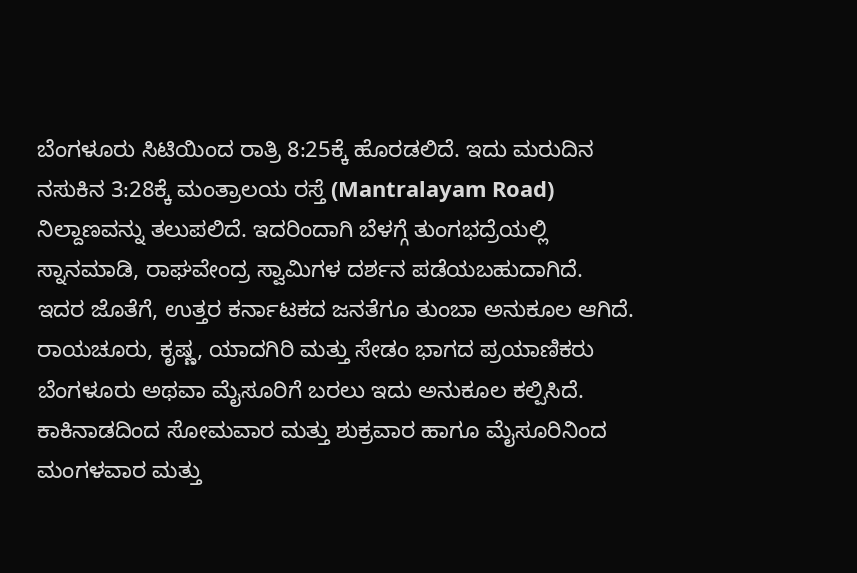ಬೆಂಗಳೂರು ಸಿಟಿಯಿಂದ ರಾತ್ರಿ 8:25ಕ್ಕೆ ಹೊರಡಲಿದೆ. ಇದು ಮರುದಿನ ನಸುಕಿನ 3:28ಕ್ಕೆ ಮಂತ್ರಾಲಯ ರಸ್ತೆ (Mantralayam Road) ನಿಲ್ದಾಣವನ್ನು ತಲುಪಲಿದೆ. ಇದರಿಂದಾಗಿ ಬೆಳಗ್ಗೆ ತುಂಗಭದ್ರೆಯಲ್ಲಿ ಸ್ನಾನಮಾಡಿ, ರಾಘವೇಂದ್ರ ಸ್ವಾಮಿಗಳ ದರ್ಶನ ಪಡೆಯಬಹುದಾಗಿದೆ.
ಇದರ ಜೊತೆಗೆ, ಉತ್ತರ ಕರ್ನಾಟಕದ ಜನತೆಗೂ ತುಂಬಾ ಅನುಕೂಲ ಆಗಿದೆ. ರಾಯಚೂರು, ಕೃಷ್ಣ, ಯಾದಗಿರಿ ಮತ್ತು ಸೇಡಂ ಭಾಗದ ಪ್ರಯಾಣಿಕರು ಬೆಂಗಳೂರು ಅಥವಾ ಮೈಸೂರಿಗೆ ಬರಲು ಇದು ಅನುಕೂಲ ಕಲ್ಪಿಸಿದೆ. ಕಾಕಿನಾಡದಿಂದ ಸೋಮವಾರ ಮತ್ತು ಶುಕ್ರವಾರ ಹಾಗೂ ಮೈಸೂರಿನಿಂದ ಮಂಗಳವಾರ ಮತ್ತು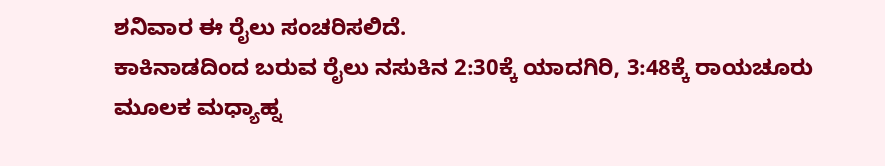ಶನಿವಾರ ಈ ರೈಲು ಸಂಚರಿಸಲಿದೆ.
ಕಾಕಿನಾಡದಿಂದ ಬರುವ ರೈಲು ನಸುಕಿನ 2:30ಕ್ಕೆ ಯಾದಗಿರಿ, 3:48ಕ್ಕೆ ರಾಯಚೂರು ಮೂಲಕ ಮಧ್ಯಾಹ್ನ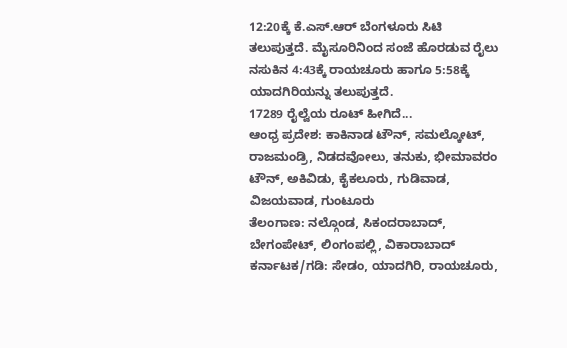12:20ಕ್ಕೆ ಕೆ.ಎಸ್.ಆರ್ ಬೆಂಗಳೂರು ಸಿಟಿ ತಲುಪುತ್ತದೆ. ಮೈಸೂರಿನಿಂದ ಸಂಜೆ ಹೊರಡುವ ರೈಲು ನಸುಕಿನ 4:43ಕ್ಕೆ ರಾಯಚೂರು ಹಾಗೂ 5:58ಕ್ಕೆ ಯಾದಗಿರಿಯನ್ನು ತಲುಪುತ್ತದೆ.
17289 ರೈಲ್ವೆಯ ರೂಟ್ ಹೀಗಿದೆ...
ಆಂಧ್ರ ಪ್ರದೇಶ: ಕಾಕಿನಾಡ ಟೌನ್, ಸಮಲ್ಕೋಟ್, ರಾಜಮಂಡ್ರಿ, ನಿಡದವೋಲು, ತನುಕು, ಭೀಮಾವರಂ ಟೌನ್, ಅಕಿವಿಡು, ಕೈಕಲೂರು, ಗುಡಿವಾಡ, ವಿಜಯವಾಡ, ಗುಂಟೂರು
ತೆಲಂಗಾಣ: ನಲ್ಗೊಂಡ, ಸಿಕಂದರಾಬಾದ್, ಬೇಗಂಪೇಟ್, ಲಿಂಗಂಪಲ್ಲಿ, ವಿಕಾರಾಬಾದ್
ಕರ್ನಾಟಕ/ಗಡಿ: ಸೇಡಂ, ಯಾದಗಿರಿ, ರಾಯಚೂರು,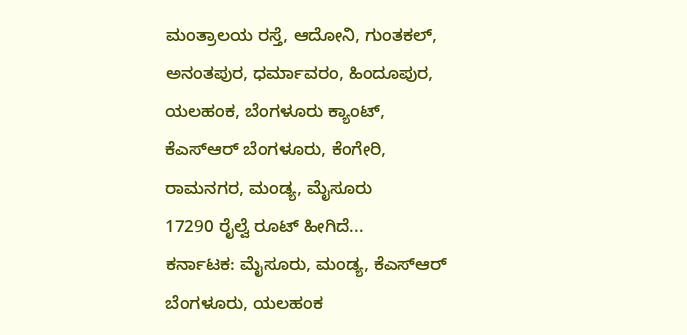ಮಂತ್ರಾಲಯ ರಸ್ತೆ, ಆದೋನಿ, ಗುಂತಕಲ್, ಅನಂತಪುರ, ಧರ್ಮಾವರಂ, ಹಿಂದೂಪುರ, ಯಲಹಂಕ, ಬೆಂಗಳೂರು ಕ್ಯಾಂಟ್, ಕೆಎಸ್ಆರ್ ಬೆಂಗಳೂರು, ಕೆಂಗೇರಿ, ರಾಮನಗರ, ಮಂಡ್ಯ, ಮೈಸೂರು
17290 ರೈಲ್ವೆ ರೂಟ್ ಹೀಗಿದೆ...
ಕರ್ನಾಟಕ: ಮೈಸೂರು, ಮಂಡ್ಯ, ಕೆಎಸ್ಆರ್ ಬೆಂಗಳೂರು, ಯಲಹಂಕ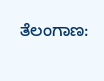ತೆಲಂಗಾಣ: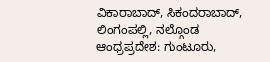ವಿಕಾರಾಬಾದ್, ಸಿಕಂದರಾಬಾದ್, ಲಿಂಗಂಪಲ್ಲಿ, ನಲ್ಗೊಂಡ
ಆಂಧ್ರಪ್ರದೇಶ: ಗುಂಟೂರು,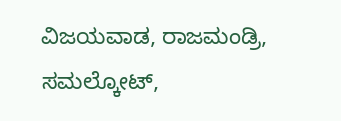ವಿಜಯವಾಡ, ರಾಜಮಂಡ್ರಿ, ಸಮಲ್ಕೋಟ್,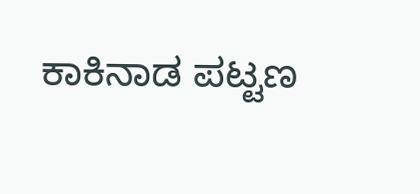ಕಾಕಿನಾಡ ಪಟ್ಟಣ